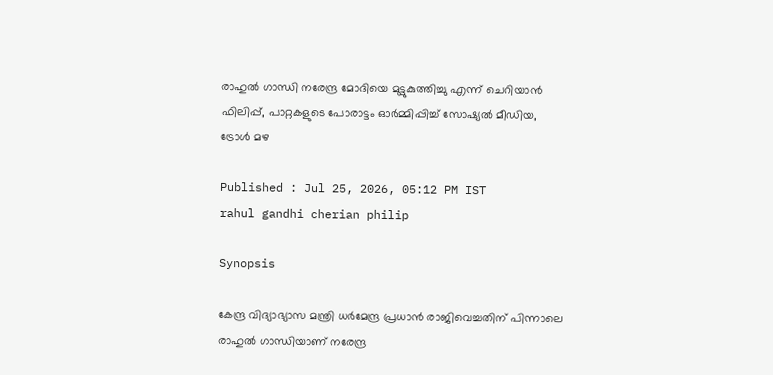രാഹുൽ ഗാന്ധി നരേന്ദ്ര മോദിയെ മുട്ടുകുത്തിച്ചു എന്ന് ചെറിയാൻ ഫിലിപ്പ്, പാറ്റകളുടെ പോരാട്ടം ഓർമ്മിപ്പിച്ച് സോഷ്യൽ മീഡിയ, ട്രോൾ മഴ

Published : Jul 25, 2026, 05:12 PM IST
rahul gandhi cherian philip

Synopsis

കേന്ദ്ര വിദ്യാഭ്യാസ മന്ത്രി ധർമേന്ദ്ര പ്രധാൻ രാജിവെച്ചതിന് പിന്നാലെ രാഹുൽ ഗാന്ധിയാണ് നരേന്ദ്ര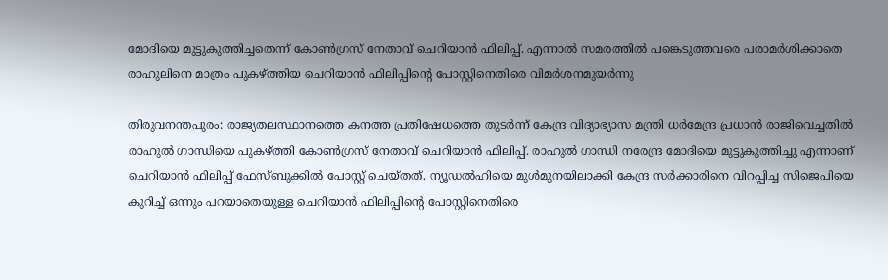മോദിയെ മുട്ടുകുത്തിച്ചതെന്ന് കോൺഗ്രസ് നേതാവ് ചെറിയാൻ ഫിലിപ്പ്. എന്നാൽ സമരത്തിൽ പങ്കെടുത്തവരെ പരാമർശിക്കാതെ രാഹുലിനെ മാത്രം പുകഴ്ത്തിയ ചെറിയാൻ ഫിലിപ്പിന്റെ പോസ്റ്റിനെതിരെ വിമർശനമുയർന്നു

തിരുവനന്തപുരം: രാജ്യതലസ്ഥാനത്തെ കനത്ത പ്രതിഷേധത്തെ തുടര്‍ന്ന് കേന്ദ്ര വിദ്യാഭ്യാസ മന്ത്രി ധര്‍മേന്ദ്ര പ്രധാൻ രാജിവെച്ചതിൽ രാഹുൽ ഗാന്ധിയെ പുകഴ്ത്തി കോൺഗ്രസ് നേതാവ് ചെറിയാൻ ഫിലിപ്പ്. രാഹുൽ ഗാന്ധി നരേന്ദ്ര മോദിയെ മുട്ടുകുത്തിച്ചു എന്നാണ് ചെറിയാൻ ഫിലിപ്പ് ഫേസ്ബുക്കിൽ പോസ്റ്റ് ചെയ്തത്. ന്യൂഡൽഹിയെ മുൾമുനയിലാക്കി കേന്ദ്ര സ‍ർക്കാരിനെ വിറപ്പിച്ച സിജെപിയെ കുറിച്ച് ഒന്നും പറയാതെയുള്ള ചെറിയാൻ ഫിലിപ്പിന്‍റെ പോസ്റ്റിനെതിരെ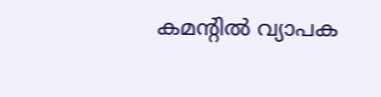കമന്‍റിൽ വ്യാപക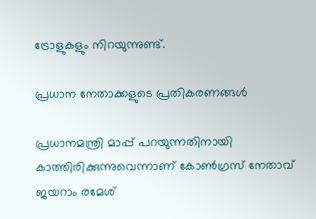ട്രോളുകളും നിറയുന്നുണ്ട്.

പ്രധാന നേതാക്കളുടെ പ്രതികരണങ്ങൾ

പ്രധാനമന്ത്രി മാപ്പ് പറയുന്നതിനായി കാത്തിരിക്കുന്നുവെന്നാണ് കോൺഗ്രസ് നേതാവ് ജയറാം രമേശ്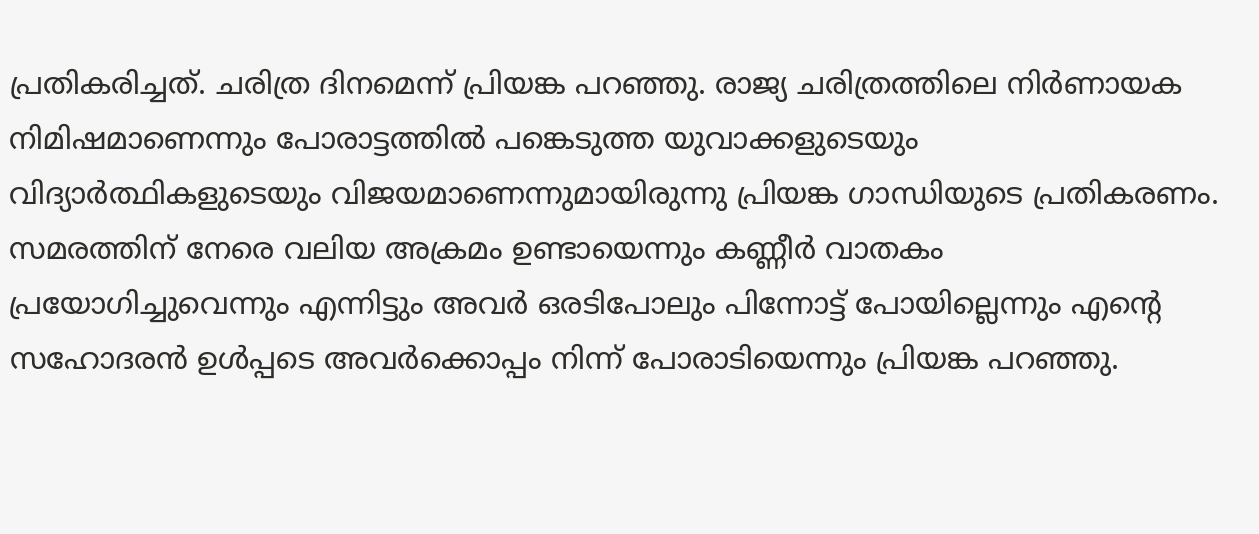പ്രതികരിച്ചത്. ചരിത്ര ദിനമെന്ന് പ്രിയങ്ക പറഞ്ഞു. രാജ്യ ചരിത്രത്തിലെ നിർണായക നിമിഷമാണെന്നും പോരാട്ടത്തിൽ പങ്കെടുത്ത യുവാക്കളുടെയും വിദ്യാർത്ഥികളുടെയും വിജയമാണെന്നുമായിരുന്നു പ്രിയങ്ക ഗാന്ധിയുടെ പ്രതികരണം. സമരത്തിന് നേരെ വലിയ അക്രമം ഉണ്ടായെന്നും കണ്ണീർ വാതകം പ്രയോഗിച്ചുവെന്നും എന്നിട്ടും അവർ ഒരടിപോലും പിന്നോട്ട് പോയില്ലെന്നും എന്‍റെ സഹോദരൻ ഉൾപ്പടെ അവർക്കൊപ്പം നിന്ന് പോരാടിയെന്നും പ്രിയങ്ക പറഞ്ഞു.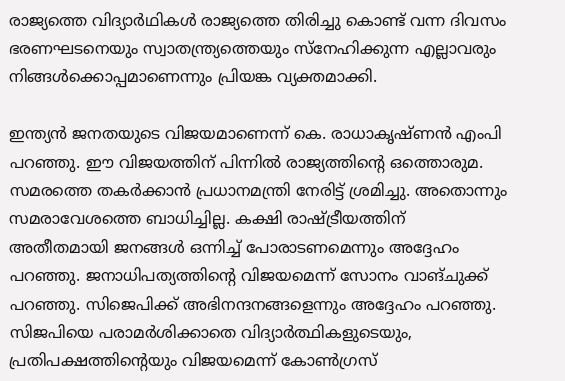രാജ്യത്തെ വിദ്യാർഥികൾ രാജ്യത്തെ തിരിച്ചു കൊണ്ട് വന്ന ദിവസം ഭരണഘടനെയും സ്വാതന്ത്ര്യത്തെയും സ്നേഹിക്കുന്ന എല്ലാവരും നിങ്ങൾക്കൊപ്പമാണെന്നും പ്രിയങ്ക വ്യക്തമാക്കി.

ഇന്ത്യൻ ജനതയുടെ വിജയമാണെന്ന് കെ. രാധാകൃഷ്ണൻ എംപി പറഞ്ഞു. ഈ വിജയത്തിന് പിന്നിൽ രാജ്യത്തിൻ്റെ ഒത്തൊരുമ. സമരത്തെ തകർക്കാൻ പ്രധാനമന്ത്രി നേരിട്ട് ശ്രമിച്ചു. അതൊന്നും സമരാവേശത്തെ ബാധിച്ചില്ല. കക്ഷി രാഷ്ട്രീയത്തിന് അതീതമായി ജനങ്ങൾ ഒന്നിച്ച് പോരാടണമെന്നും അദ്ദേഹം പറഞ്ഞു. ജനാധിപത്യത്തിന്റെ വിജയമെന്ന് സോനം വാങ്‌ചുക്ക് പറഞ്ഞു. സിജെപിക്ക് അഭിനന്ദനങ്ങളെന്നും അദ്ദേഹം പറഞ്ഞു. സിജപിയെ പരാമർശിക്കാതെ വിദ്യാർത്ഥികളുടെയും, പ്രതിപക്ഷത്തിന്‍റെയും വിജയമെന്ന് കോൺഗ്രസ്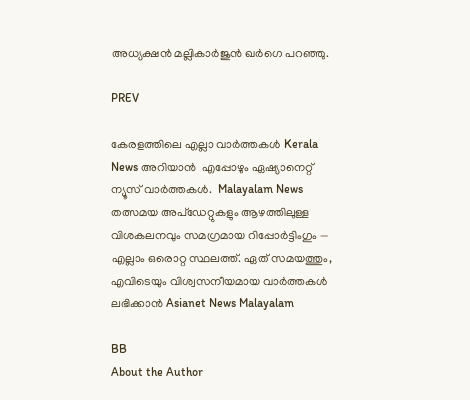അധ്യക്ഷൻ മല്ലികാർജുൻ ഖർഗെ പറഞ്ഞു.

PREV

കേരളത്തിലെ എല്ലാ വാർത്തകൾ Kerala News അറിയാൻ  എപ്പോഴും ഏഷ്യാനെറ്റ് ന്യൂസ് വാർത്തകൾ.  Malayalam News   തത്സമയ അപ്‌ഡേറ്റുകളും ആഴത്തിലുള്ള വിശകലനവും സമഗ്രമായ റിപ്പോർട്ടിംഗും — എല്ലാം ഒരൊറ്റ സ്ഥലത്ത്. ഏത് സമയത്തും, എവിടെയും വിശ്വസനീയമായ വാർത്തകൾ ലഭിക്കാൻ Asianet News Malayalam

BB
About the Author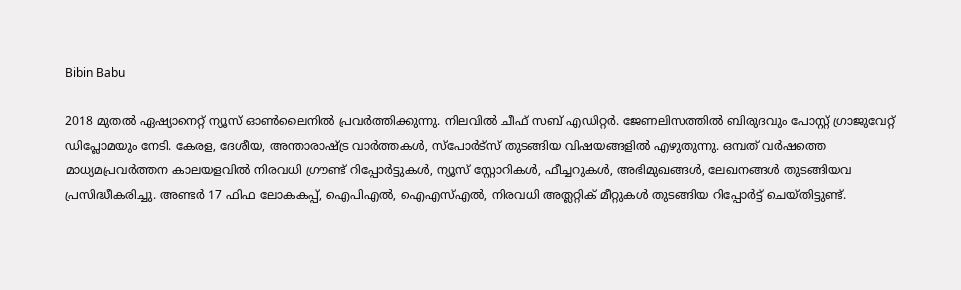Bibin Babu

2018 മുതല്‍ ഏഷ്യാനെറ്റ് ന്യൂസ് ഓണ്‍ലൈനില്‍ പ്രവര്‍ത്തിക്കുന്നു. നിലവില്‍ ചീഫ് സബ് എഡിറ്റർ. ജേണലിസത്തില്‍ ബിരുദവും പോസ്റ്റ് ഗ്രാജുവേറ്റ് ഡിപ്ലോമയും നേടി. കേരള, ദേശീയ, അന്താരാഷ്ട്ര വാര്‍ത്തകള്‍, സ്പോര്‍ട്സ് തുടങ്ങിയ വിഷയങ്ങളില്‍ എഴുതുന്നു. ഒമ്പത് വര്‍ഷത്തെ മാധ്യമപ്രവര്‍ത്തന കാലയളവില്‍ നിരവധി ഗ്രൗണ്ട് റിപ്പോര്‍ട്ടുകള്‍, ന്യൂസ് സ്റ്റോറികള്‍, ഫീച്ചറുകള്‍, അഭിമുഖങ്ങള്‍, ലേഖനങ്ങള്‍ തുടങ്ങിയവ പ്രസിദ്ധീകരിച്ചു. അണ്ടര്‍ 17 ഫിഫ ലോകകപ്പ്, ഐപിഎൽ, ഐഎസ്എൽ, നിരവധി അത്ലറ്റിക് മീറ്റുകൾ തുടങ്ങിയ റിപ്പോര്‍ട്ട് ചെയ്തിട്ടുണ്ട്.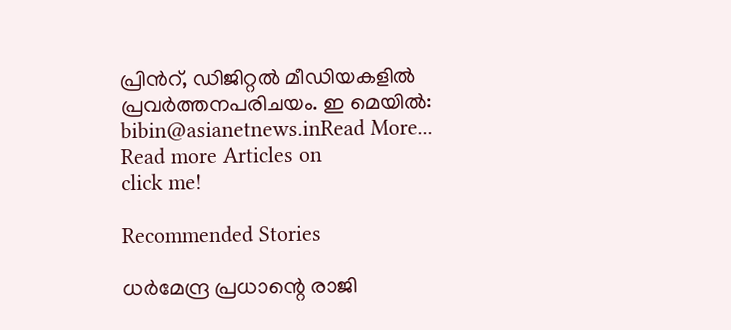പ്രിന്‍റ്, ഡിജിറ്റല്‍ മീഡിയകളില്‍ പ്രവര്‍ത്തനപരിചയം. ഇ മെയില്‍: bibin@asianetnews.inRead More...
Read more Articles on
click me!

Recommended Stories

ധർമേന്ദ്ര പ്രധാന്റെ രാജി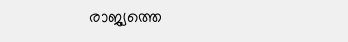രാജ്യത്തെ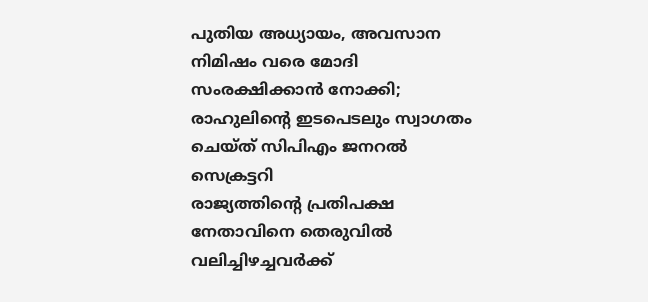പുതിയ അധ്യായം, അവസാന നിമിഷം വരെ മോദി സംരക്ഷിക്കാൻ നോക്കി; രാഹുലിൻ്റെ ഇടപെടലും സ്വാഗതം ചെയ്ത് സിപിഎം ജനറൽ സെക്രട്ടറി
രാജ്യത്തിന്‍റെ പ്രതിപക്ഷ നേതാവിനെ തെരുവില്‍ വലിച്ചിഴച്ചവര്‍ക്ക്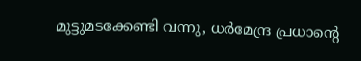മുട്ടുമടക്കേണ്ടി വന്നു, ധര്‍മേന്ദ്ര പ്രധാന്‍റെ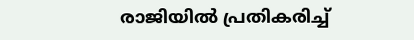രാജിയിൽ പ്രതികരിച്ച്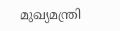മുഖ്യമന്ത്രി